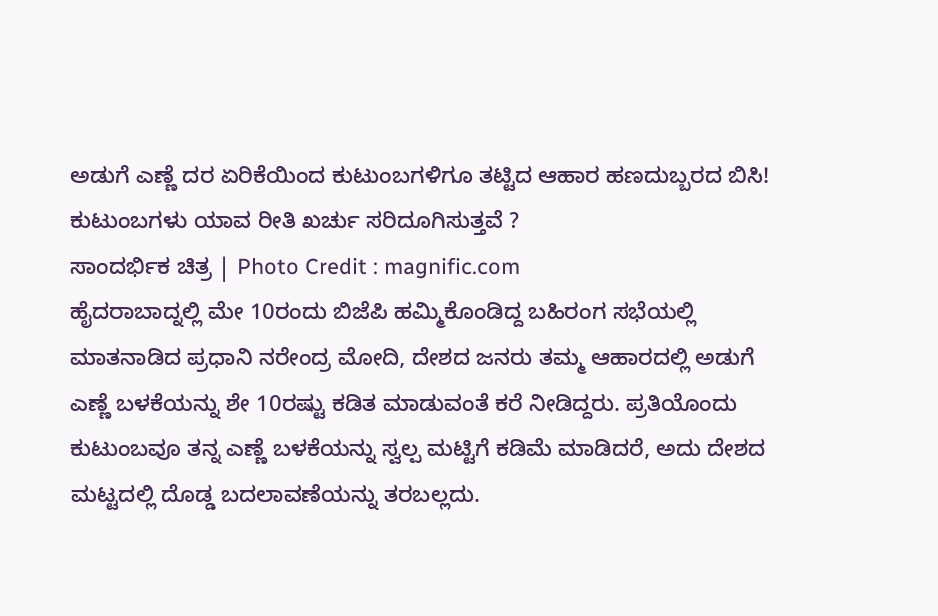ಅಡುಗೆ ಎಣ್ಣೆ ದರ ಏರಿಕೆಯಿಂದ ಕುಟುಂಬಗಳಿಗೂ ತಟ್ಟಿದ ಆಹಾರ ಹಣದುಬ್ಬರದ ಬಿಸಿ!
ಕುಟುಂಬಗಳು ಯಾವ ರೀತಿ ಖರ್ಚು ಸರಿದೂಗಿಸುತ್ತವೆ ?
ಸಾಂದರ್ಭಿಕ ಚಿತ್ರ | Photo Credit : magnific.com
ಹೈದರಾಬಾದ್ನಲ್ಲಿ ಮೇ 10ರಂದು ಬಿಜೆಪಿ ಹಮ್ಮಿಕೊಂಡಿದ್ದ ಬಹಿರಂಗ ಸಭೆಯಲ್ಲಿ ಮಾತನಾಡಿದ ಪ್ರಧಾನಿ ನರೇಂದ್ರ ಮೋದಿ, ದೇಶದ ಜನರು ತಮ್ಮ ಆಹಾರದಲ್ಲಿ ಅಡುಗೆ ಎಣ್ಣೆ ಬಳಕೆಯನ್ನು ಶೇ 10ರಷ್ಟು ಕಡಿತ ಮಾಡುವಂತೆ ಕರೆ ನೀಡಿದ್ದರು. ಪ್ರತಿಯೊಂದು ಕುಟುಂಬವೂ ತನ್ನ ಎಣ್ಣೆ ಬಳಕೆಯನ್ನು ಸ್ವಲ್ಪ ಮಟ್ಟಿಗೆ ಕಡಿಮೆ ಮಾಡಿದರೆ, ಅದು ದೇಶದ ಮಟ್ಟದಲ್ಲಿ ದೊಡ್ಡ ಬದಲಾವಣೆಯನ್ನು ತರಬಲ್ಲದು.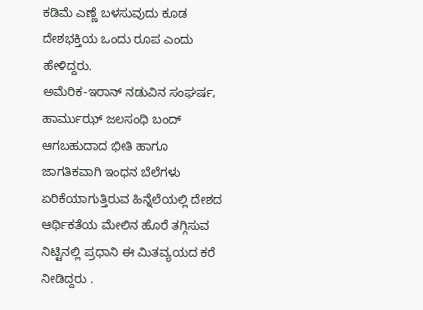ಕಡಿಮೆ ಎಣ್ಣೆ ಬಳಸುವುದು ಕೂಡ ದೇಶಭಕ್ತಿಯ ಒಂದು ರೂಪ ಎಂದು ಹೇಳಿದ್ದರು.
ಅಮೆರಿಕ-ಇರಾನ್ ನಡುವಿನ ಸಂಘರ್ಷ, ಹಾರ್ಮುಝ್ ಜಲಸಂಧಿ ಬಂದ್ ಆಗಬಹುದಾದ ಭೀತಿ ಹಾಗೂ ಜಾಗತಿಕವಾಗಿ ಇಂಧನ ಬೆಲೆಗಳು ಏರಿಕೆಯಾಗುತ್ತಿರುವ ಹಿನ್ನೆಲೆಯಲ್ಲಿ ದೇಶದ ಆರ್ಥಿಕತೆಯ ಮೇಲಿನ ಹೊರೆ ತಗ್ಗಿಸುವ ನಿಟ್ಟಿನಲ್ಲಿ ಪ್ರಧಾನಿ ಈ ಮಿತವ್ಯಯದ ಕರೆ ನೀಡಿದ್ದರು .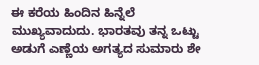ಈ ಕರೆಯ ಹಿಂದಿನ ಹಿನ್ನೆಲೆ ಮುಖ್ಯವಾದುದು. ಭಾರತವು ತನ್ನ ಒಟ್ಟು ಅಡುಗೆ ಎಣ್ಣೆಯ ಅಗತ್ಯದ ಸುಮಾರು ಶೇ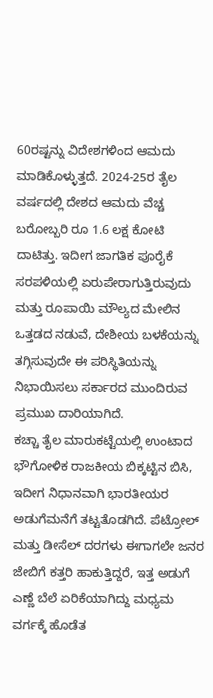60ರಷ್ಟನ್ನು ವಿದೇಶಗಳಿಂದ ಆಮದು ಮಾಡಿಕೊಳ್ಳುತ್ತದೆ. 2024-25ರ ತೈಲ ವರ್ಷದಲ್ಲಿ ದೇಶದ ಆಮದು ವೆಚ್ಚ ಬರೋಬ್ಬರಿ ರೂ 1.6 ಲಕ್ಷ ಕೋಟಿ ದಾಟಿತ್ತು. ಇದೀಗ ಜಾಗತಿಕ ಪೂರೈಕೆ ಸರಪಳಿಯಲ್ಲಿ ಏರುಪೇರಾಗುತ್ತಿರುವುದು ಮತ್ತು ರೂಪಾಯಿ ಮೌಲ್ಯದ ಮೇಲಿನ ಒತ್ತಡದ ನಡುವೆ, ದೇಶೀಯ ಬಳಕೆಯನ್ನು ತಗ್ಗಿಸುವುದೇ ಈ ಪರಿಸ್ಥಿತಿಯನ್ನು ನಿಭಾಯಿಸಲು ಸರ್ಕಾರದ ಮುಂದಿರುವ ಪ್ರಮುಖ ದಾರಿಯಾಗಿದೆ.
ಕಚ್ಚಾ ತೈಲ ಮಾರುಕಟ್ಟೆಯಲ್ಲಿ ಉಂಟಾದ ಭೌಗೋಳಿಕ ರಾಜಕೀಯ ಬಿಕ್ಕಟ್ಟಿನ ಬಿಸಿ, ಇದೀಗ ನಿಧಾನವಾಗಿ ಭಾರತೀಯರ ಅಡುಗೆಮನೆಗೆ ತಟ್ಟತೊಡಗಿದೆ. ಪೆಟ್ರೋಲ್ ಮತ್ತು ಡೀಸೆಲ್ ದರಗಳು ಈಗಾಗಲೇ ಜನರ ಜೇಬಿಗೆ ಕತ್ತರಿ ಹಾಕುತ್ತಿದ್ದರೆ, ಇತ್ತ ಅಡುಗೆ ಎಣ್ಣೆ ಬೆಲೆ ಏರಿಕೆಯಾಗಿದ್ದು ಮಧ್ಯಮ ವರ್ಗಕ್ಕೆ ಹೊಡೆತ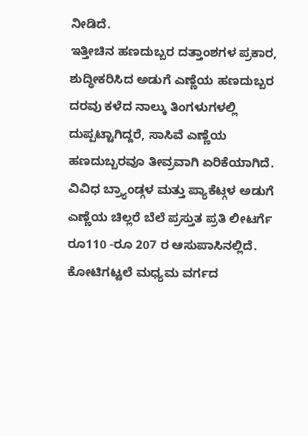ನೀಡಿದೆ.
ಇತ್ತೀಚಿನ ಹಣದುಬ್ಬರ ದತ್ತಾಂಶಗಳ ಪ್ರಕಾರ, ಶುದ್ಧೀಕರಿಸಿದ ಅಡುಗೆ ಎಣ್ಣೆಯ ಹಣದುಬ್ಬರ ದರವು ಕಳೆದ ನಾಲ್ಕು ತಿಂಗಳುಗಳಲ್ಲಿ ದುಪ್ಪಟ್ಟಾಗಿದ್ದರೆ, ಸಾಸಿವೆ ಎಣ್ಣೆಯ ಹಣದುಬ್ಬರವೂ ತೀವ್ರವಾಗಿ ಏರಿಕೆಯಾಗಿದೆ. ವಿವಿಧ ಬ್ರ್ಯಾಂಡ್ಗಳ ಮತ್ತು ಪ್ಯಾಕೆಟ್ಗಳ ಅಡುಗೆ ಎಣ್ಣೆಯ ಚಿಲ್ಲರೆ ಬೆಲೆ ಪ್ರಸ್ತುತ ಪ್ರತಿ ಲೀಟರ್ಗೆ ರೂ110 -ರೂ 207 ರ ಆಸುಪಾಸಿನಲ್ಲಿದೆ.
ಕೋಟಿಗಟ್ಟಲೆ ಮಧ್ಯಮ ವರ್ಗದ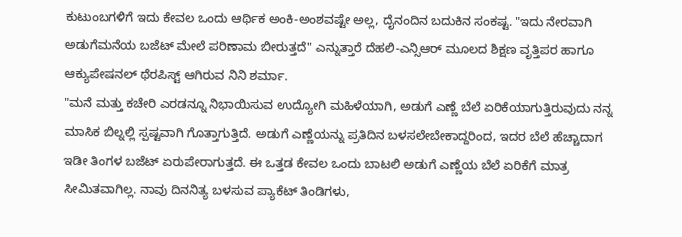ಕುಟುಂಬಗಳಿಗೆ ಇದು ಕೇವಲ ಒಂದು ಆರ್ಥಿಕ ಅಂಕಿ-ಅಂಶವಷ್ಟೇ ಅಲ್ಲ, ದೈನಂದಿನ ಬದುಕಿನ ಸಂಕಷ್ಟ. "ಇದು ನೇರವಾಗಿ ಅಡುಗೆಮನೆಯ ಬಜೆಟ್ ಮೇಲೆ ಪರಿಣಾಮ ಬೀರುತ್ತದೆ" ಎನ್ನುತ್ತಾರೆ ದೆಹಲಿ-ಎನ್ಸಿಆರ್ ಮೂಲದ ಶಿಕ್ಷಣ ವೃತ್ತಿಪರ ಹಾಗೂ ಆಕ್ಯುಪೇಷನಲ್ ಥೆರಪಿಸ್ಟ್ ಆಗಿರುವ ನಿನಿ ಶರ್ಮಾ.
"ಮನೆ ಮತ್ತು ಕಚೇರಿ ಎರಡನ್ನೂ ನಿಭಾಯಿಸುವ ಉದ್ಯೋಗಿ ಮಹಿಳೆಯಾಗಿ, ಅಡುಗೆ ಎಣ್ಣೆ ಬೆಲೆ ಏರಿಕೆಯಾಗುತ್ತಿರುವುದು ನನ್ನ ಮಾಸಿಕ ಬಿಲ್ನಲ್ಲಿ ಸ್ಪಷ್ಟವಾಗಿ ಗೊತ್ತಾಗುತ್ತಿದೆ. ಅಡುಗೆ ಎಣ್ಣೆಯನ್ನು ಪ್ರತಿದಿನ ಬಳಸಲೇಬೇಕಾದ್ದರಿಂದ, ಇದರ ಬೆಲೆ ಹೆಚ್ಚಾದಾಗ ಇಡೀ ತಿಂಗಳ ಬಜೆಟ್ ಏರುಪೇರಾಗುತ್ತದೆ. ಈ ಒತ್ತಡ ಕೇವಲ ಒಂದು ಬಾಟಲಿ ಅಡುಗೆ ಎಣ್ಣೆಯ ಬೆಲೆ ಏರಿಕೆಗೆ ಮಾತ್ರ ಸೀಮಿತವಾಗಿಲ್ಲ. ನಾವು ದಿನನಿತ್ಯ ಬಳಸುವ ಪ್ಯಾಕೆಟ್ ತಿಂಡಿಗಳು,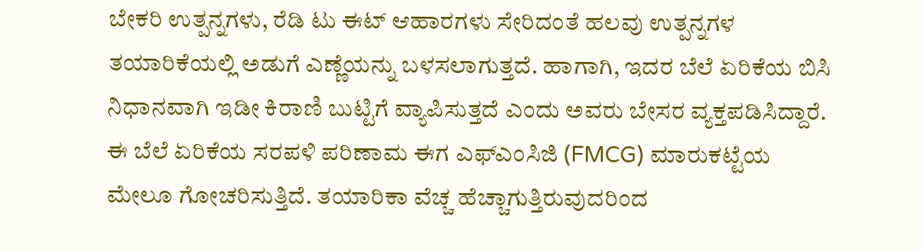ಬೇಕರಿ ಉತ್ಪನ್ನಗಳು, ರೆಡಿ ಟು ಈಟ್ ಆಹಾರಗಳು ಸೇರಿದಂತೆ ಹಲವು ಉತ್ಪನ್ನಗಳ ತಯಾರಿಕೆಯಲ್ಲಿ ಅಡುಗೆ ಎಣ್ಣೆಯನ್ನು ಬಳಸಲಾಗುತ್ತದೆ. ಹಾಗಾಗಿ, ಇದರ ಬೆಲೆ ಏರಿಕೆಯ ಬಿಸಿ ನಿಧಾನವಾಗಿ ಇಡೀ ಕಿರಾಣಿ ಬುಟ್ಟಿಗೆ ವ್ಯಾಪಿಸುತ್ತದೆ ಎಂದು ಅವರು ಬೇಸರ ವ್ಯಕ್ತಪಡಿಸಿದ್ದಾರೆ.
ಈ ಬೆಲೆ ಏರಿಕೆಯ ಸರಪಳಿ ಪರಿಣಾಮ ಈಗ ಎಫ್ಎಂಸಿಜಿ (FMCG) ಮಾರುಕಟ್ಟೆಯ ಮೇಲೂ ಗೋಚರಿಸುತ್ತಿದೆ. ತಯಾರಿಕಾ ವೆಚ್ಚ ಹೆಚ್ಚಾಗುತ್ತಿರುವುದರಿಂದ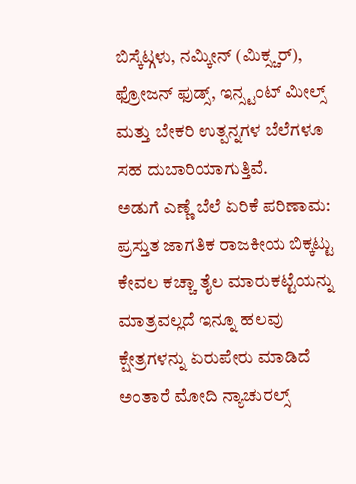ಬಿಸ್ಕೆಟ್ಗಳು, ನಮ್ಕೀನ್ (ಮಿಕ್ಸ್ಚರ್), ಫ್ರೋಜನ್ ಫುಡ್ಸ್, ಇನ್ಸ್ಟಂಟ್ ಮೀಲ್ಸ್ ಮತ್ತು ಬೇಕರಿ ಉತ್ಪನ್ನಗಳ ಬೆಲೆಗಳೂ ಸಹ ದುಬಾರಿಯಾಗುತ್ತಿವೆ.
ಅಡುಗೆ ಎಣ್ಣೆ ಬೆಲೆ ಏರಿಕೆ ಪರಿಣಾಮ:
ಪ್ರಸ್ತುತ ಜಾಗತಿಕ ರಾಜಕೀಯ ಬಿಕ್ಕಟ್ಟು ಕೇವಲ ಕಚ್ಚಾ ತೈಲ ಮಾರುಕಟ್ಟೆಯನ್ನು ಮಾತ್ರವಲ್ಲದೆ ಇನ್ನೂ ಹಲವು ಕ್ಷೇತ್ರಗಳನ್ನು ಏರುಪೇರು ಮಾಡಿದೆ ಅಂತಾರೆ ಮೋದಿ ನ್ಯಾಚುರಲ್ಸ್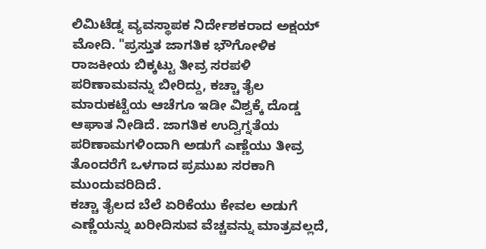ಲಿಮಿಟೆಡ್ನ ವ್ಯವಸ್ಥಾಪಕ ನಿರ್ದೇಶಕರಾದ ಅಕ್ಷಯ್ ಮೋದಿ. "ಪ್ರಸ್ತುತ ಜಾಗತಿಕ ಭೌಗೋಳಿಕ ರಾಜಕೀಯ ಬಿಕ್ಕಟ್ಟು ತೀವ್ರ ಸರಪಳಿ ಪರಿಣಾಮವನ್ನು ಬೀರಿದ್ದು, ಕಚ್ಚಾ ತೈಲ ಮಾರುಕಟ್ಟೆಯ ಆಚೆಗೂ ಇಡೀ ವಿಶ್ವಕ್ಕೆ ದೊಡ್ಡ ಆಘಾತ ನೀಡಿದೆ. ಜಾಗತಿಕ ಉದ್ವಿಗ್ನತೆಯ ಪರಿಣಾಮಗಳಿಂದಾಗಿ ಅಡುಗೆ ಎಣ್ಣೆಯು ತೀವ್ರ ತೊಂದರೆಗೆ ಒಳಗಾದ ಪ್ರಮುಖ ಸರಕಾಗಿ ಮುಂದುವರಿದಿದೆ.
ಕಚ್ಚಾ ತೈಲದ ಬೆಲೆ ಏರಿಕೆಯು ಕೇವಲ ಅಡುಗೆ ಎಣ್ಣೆಯನ್ನು ಖರೀದಿಸುವ ವೆಚ್ಚವನ್ನು ಮಾತ್ರವಲ್ಲದೆ,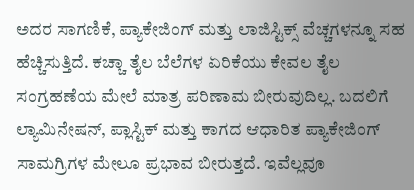ಅದರ ಸಾಗಣಿಕೆ, ಪ್ಯಾಕೇಜಿಂಗ್ ಮತ್ತು ಲಾಜಿಸ್ಟಿಕ್ಸ್ ವೆಚ್ಚಗಳನ್ನೂ ಸಹ ಹೆಚ್ಚಿಸುತ್ತಿದೆ. ಕಚ್ಚಾ ತೈಲ ಬೆಲೆಗಳ ಏರಿಕೆಯು ಕೇವಲ ತೈಲ ಸಂಗ್ರಹಣೆಯ ಮೇಲೆ ಮಾತ್ರ ಪರಿಣಾಮ ಬೀರುವುದಿಲ್ಲ. ಬದಲಿಗೆ ಲ್ಯಾಮಿನೇಷನ್, ಪ್ಲಾಸ್ಟಿಕ್ ಮತ್ತು ಕಾಗದ ಆಧಾರಿತ ಪ್ಯಾಕೇಜಿಂಗ್ ಸಾಮಗ್ರಿಗಳ ಮೇಲೂ ಪ್ರಭಾವ ಬೀರುತ್ತದೆ. ಇವೆಲ್ಲವೂ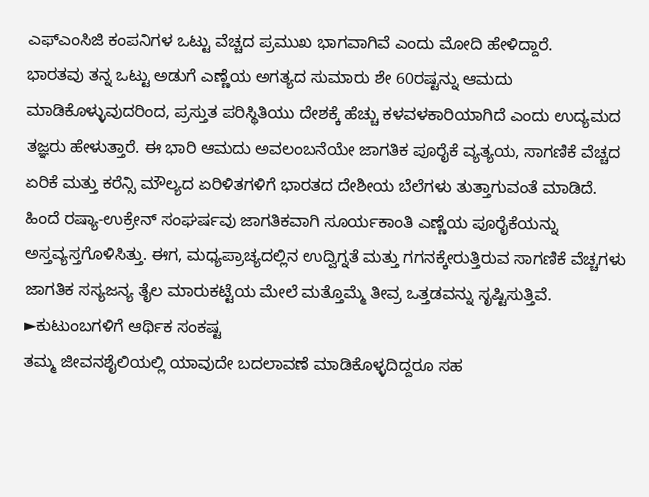ಎಫ್ಎಂಸಿಜಿ ಕಂಪನಿಗಳ ಒಟ್ಟು ವೆಚ್ಚದ ಪ್ರಮುಖ ಭಾಗವಾಗಿವೆ ಎಂದು ಮೋದಿ ಹೇಳಿದ್ದಾರೆ.
ಭಾರತವು ತನ್ನ ಒಟ್ಟು ಅಡುಗೆ ಎಣ್ಣೆಯ ಅಗತ್ಯದ ಸುಮಾರು ಶೇ 60ರಷ್ಟನ್ನು ಆಮದು ಮಾಡಿಕೊಳ್ಳುವುದರಿಂದ, ಪ್ರಸ್ತುತ ಪರಿಸ್ಥಿತಿಯು ದೇಶಕ್ಕೆ ಹೆಚ್ಚು ಕಳವಳಕಾರಿಯಾಗಿದೆ ಎಂದು ಉದ್ಯಮದ ತಜ್ಞರು ಹೇಳುತ್ತಾರೆ. ಈ ಭಾರಿ ಆಮದು ಅವಲಂಬನೆಯೇ ಜಾಗತಿಕ ಪೂರೈಕೆ ವ್ಯತ್ಯಯ, ಸಾಗಣಿಕೆ ವೆಚ್ಚದ ಏರಿಕೆ ಮತ್ತು ಕರೆನ್ಸಿ ಮೌಲ್ಯದ ಏರಿಳಿತಗಳಿಗೆ ಭಾರತದ ದೇಶೀಯ ಬೆಲೆಗಳು ತುತ್ತಾಗುವಂತೆ ಮಾಡಿದೆ.
ಹಿಂದೆ ರಷ್ಯಾ-ಉಕ್ರೇನ್ ಸಂಘರ್ಷವು ಜಾಗತಿಕವಾಗಿ ಸೂರ್ಯಕಾಂತಿ ಎಣ್ಣೆಯ ಪೂರೈಕೆಯನ್ನು ಅಸ್ತವ್ಯಸ್ತಗೊಳಿಸಿತ್ತು. ಈಗ, ಮಧ್ಯಪ್ರಾಚ್ಯದಲ್ಲಿನ ಉದ್ವಿಗ್ನತೆ ಮತ್ತು ಗಗನಕ್ಕೇರುತ್ತಿರುವ ಸಾಗಣಿಕೆ ವೆಚ್ಚಗಳು ಜಾಗತಿಕ ಸಸ್ಯಜನ್ಯ ತೈಲ ಮಾರುಕಟ್ಟೆಯ ಮೇಲೆ ಮತ್ತೊಮ್ಮೆ ತೀವ್ರ ಒತ್ತಡವನ್ನು ಸೃಷ್ಟಿಸುತ್ತಿವೆ.
►ಕುಟುಂಬಗಳಿಗೆ ಆರ್ಥಿಕ ಸಂಕಷ್ಟ
ತಮ್ಮ ಜೀವನಶೈಲಿಯಲ್ಲಿ ಯಾವುದೇ ಬದಲಾವಣೆ ಮಾಡಿಕೊಳ್ಳದಿದ್ದರೂ ಸಹ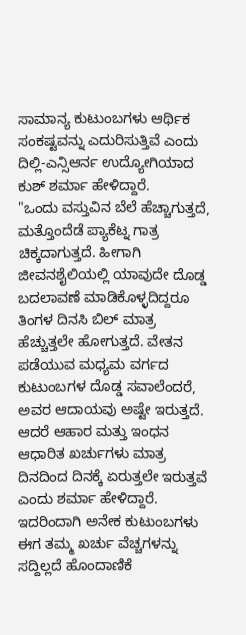ಸಾಮಾನ್ಯ ಕುಟುಂಬಗಳು ಆರ್ಥಿಕ ಸಂಕಷ್ಟವನ್ನು ಎದುರಿಸುತ್ತಿವೆ ಎಂದು ದಿಲ್ಲಿ-ಎನ್ಸಿಆರ್ನ ಉದ್ಯೋಗಿಯಾದ ಕುಶ್ ಶರ್ಮಾ ಹೇಳಿದ್ದಾರೆ.
"ಒಂದು ವಸ್ತುವಿನ ಬೆಲೆ ಹೆಚ್ಚಾಗುತ್ತದೆ, ಮತ್ತೊಂದೆಡೆ ಪ್ಯಾಕೆಟ್ನ ಗಾತ್ರ ಚಿಕ್ಕದಾಗುತ್ತದೆ. ಹೀಗಾಗಿ ಜೀವನಶೈಲಿಯಲ್ಲಿ ಯಾವುದೇ ದೊಡ್ಡ ಬದಲಾವಣೆ ಮಾಡಿಕೊಳ್ಳದಿದ್ದರೂ ತಿಂಗಳ ದಿನಸಿ ಬಿಲ್ ಮಾತ್ರ ಹೆಚ್ಚುತ್ತಲೇ ಹೋಗುತ್ತದೆ. ವೇತನ ಪಡೆಯುವ ಮಧ್ಯಮ ವರ್ಗದ ಕುಟುಂಬಗಳ ದೊಡ್ಡ ಸವಾಲೆಂದರೆ, ಅವರ ಆದಾಯವು ಅಷ್ಟೇ ಇರುತ್ತದೆ. ಆದರೆ ಆಹಾರ ಮತ್ತು ಇಂಧನ ಆಧಾರಿತ ಖರ್ಚುಗಳು ಮಾತ್ರ ದಿನದಿಂದ ದಿನಕ್ಕೆ ಏರುತ್ತಲೇ ಇರುತ್ತವೆ ಎಂದು ಶರ್ಮಾ ಹೇಳಿದ್ದಾರೆ.
ಇದರಿಂದಾಗಿ ಅನೇಕ ಕುಟುಂಬಗಳು ಈಗ ತಮ್ಮ ಖರ್ಚು ವೆಚ್ಚಗಳನ್ನು ಸದ್ದಿಲ್ಲದೆ ಹೊಂದಾಣಿಕೆ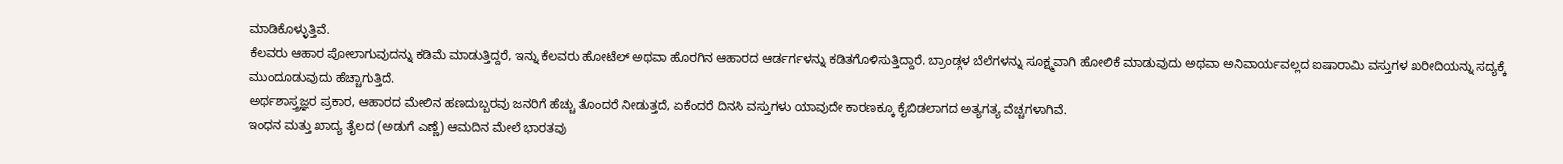ಮಾಡಿಕೊಳ್ಳುತ್ತಿವೆ.
ಕೆಲವರು ಆಹಾರ ಪೋಲಾಗುವುದನ್ನು ಕಡಿಮೆ ಮಾಡುತ್ತಿದ್ದರೆ, ಇನ್ನು ಕೆಲವರು ಹೋಟೆಲ್ ಅಥವಾ ಹೊರಗಿನ ಆಹಾರದ ಆರ್ಡರ್ಗಳನ್ನು ಕಡಿತಗೊಳಿಸುತ್ತಿದ್ದಾರೆ. ಬ್ರಾಂಡ್ಗಳ ಬೆಲೆಗಳನ್ನು ಸೂಕ್ಷ್ಮವಾಗಿ ಹೋಲಿಕೆ ಮಾಡುವುದು ಅಥವಾ ಅನಿವಾರ್ಯವಲ್ಲದ ಐಷಾರಾಮಿ ವಸ್ತುಗಳ ಖರೀದಿಯನ್ನು ಸದ್ಯಕ್ಕೆ ಮುಂದೂಡುವುದು ಹೆಚ್ಚಾಗುತ್ತಿದೆ.
ಅರ್ಥಶಾಸ್ತ್ರಜ್ಞರ ಪ್ರಕಾರ, ಆಹಾರದ ಮೇಲಿನ ಹಣದುಬ್ಬರವು ಜನರಿಗೆ ಹೆಚ್ಚು ತೊಂದರೆ ನೀಡುತ್ತದೆ, ಏಕೆಂದರೆ ದಿನಸಿ ವಸ್ತುಗಳು ಯಾವುದೇ ಕಾರಣಕ್ಕೂ ಕೈಬಿಡಲಾಗದ ಅತ್ಯಗತ್ಯ ವೆಚ್ಚಗಳಾಗಿವೆ.
ಇಂಧನ ಮತ್ತು ಖಾದ್ಯ ತೈಲದ (ಅಡುಗೆ ಎಣ್ಣೆ) ಆಮದಿನ ಮೇಲೆ ಭಾರತವು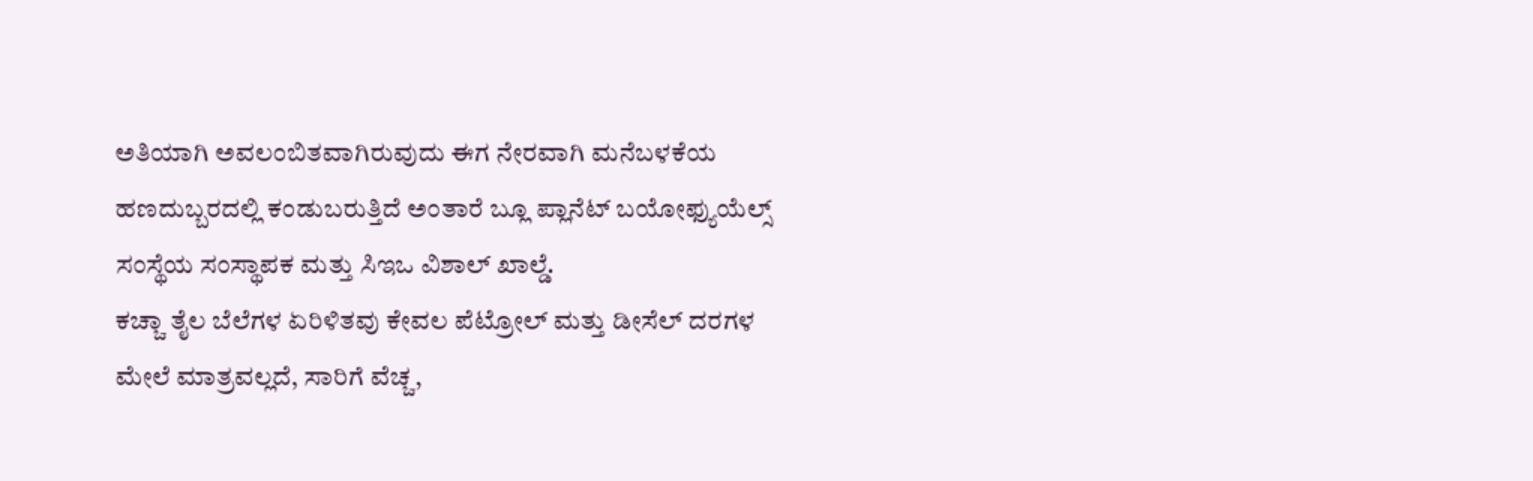ಅತಿಯಾಗಿ ಅವಲಂಬಿತವಾಗಿರುವುದು ಈಗ ನೇರವಾಗಿ ಮನೆಬಳಕೆಯ ಹಣದುಬ್ಬರದಲ್ಲಿ ಕಂಡುಬರುತ್ತಿದೆ ಅಂತಾರೆ ಬ್ಲೂ ಪ್ಲಾನೆಟ್ ಬಯೋಫ್ಯುಯೆಲ್ಸ್ ಸಂಸ್ಥೆಯ ಸಂಸ್ಥಾಪಕ ಮತ್ತು ಸಿಇಒ ವಿಶಾಲ್ ಖಾಲ್ಡೆ.
ಕಚ್ಚಾ ತೈಲ ಬೆಲೆಗಳ ಏರಿಳಿತವು ಕೇವಲ ಪೆಟ್ರೋಲ್ ಮತ್ತು ಡೀಸೆಲ್ ದರಗಳ ಮೇಲೆ ಮಾತ್ರವಲ್ಲದೆ, ಸಾರಿಗೆ ವೆಚ್ಚ,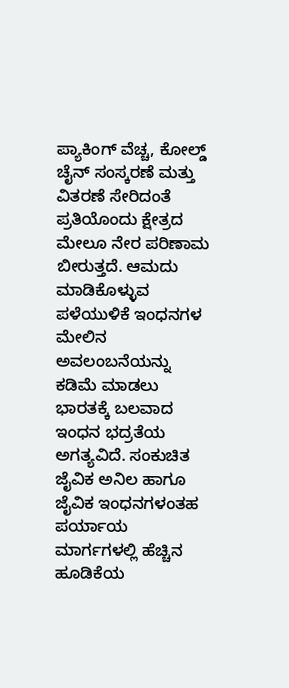ಪ್ಯಾಕಿಂಗ್ ವೆಚ್ಚ, ಕೋಲ್ಡ್ ಚೈನ್ ಸಂಸ್ಕರಣೆ ಮತ್ತು ವಿತರಣೆ ಸೇರಿದಂತೆ ಪ್ರತಿಯೊಂದು ಕ್ಷೇತ್ರದ ಮೇಲೂ ನೇರ ಪರಿಣಾಮ ಬೀರುತ್ತದೆ. ಆಮದು ಮಾಡಿಕೊಳ್ಳುವ ಪಳೆಯುಳಿಕೆ ಇಂಧನಗಳ ಮೇಲಿನ ಅವಲಂಬನೆಯನ್ನು ಕಡಿಮೆ ಮಾಡಲು ಭಾರತಕ್ಕೆ ಬಲವಾದ ಇಂಧನ ಭದ್ರತೆಯ ಅಗತ್ಯವಿದೆ. ಸಂಕುಚಿತ ಜೈವಿಕ ಅನಿಲ ಹಾಗೂ ಜೈವಿಕ ಇಂಧನಗಳಂತಹ ಪರ್ಯಾಯ ಮಾರ್ಗಗಳಲ್ಲಿ ಹೆಚ್ಚಿನ ಹೂಡಿಕೆಯ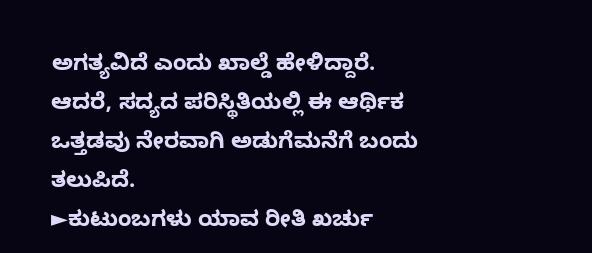ಅಗತ್ಯವಿದೆ ಎಂದು ಖಾಲ್ಡೆ ಹೇಳಿದ್ದಾರೆ.
ಆದರೆ, ಸದ್ಯದ ಪರಿಸ್ಥಿತಿಯಲ್ಲಿ ಈ ಆರ್ಥಿಕ ಒತ್ತಡವು ನೇರವಾಗಿ ಅಡುಗೆಮನೆಗೆ ಬಂದು ತಲುಪಿದೆ.
►ಕುಟುಂಬಗಳು ಯಾವ ರೀತಿ ಖರ್ಚು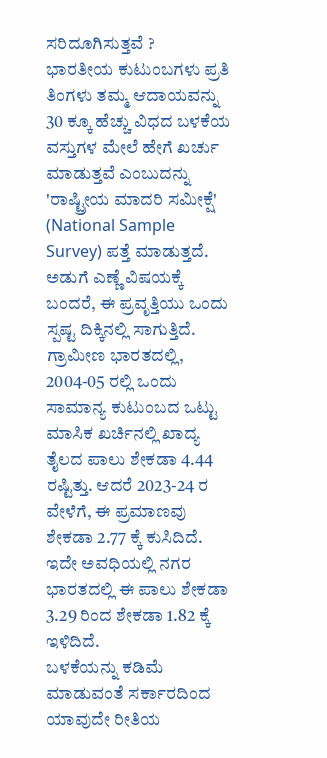ಸರಿದೂಗಿಸುತ್ತವೆ ?
ಭಾರತೀಯ ಕುಟುಂಬಗಳು ಪ್ರತಿ ತಿಂಗಳು ತಮ್ಮ ಆದಾಯವನ್ನು 30 ಕ್ಕೂ ಹೆಚ್ಚು ವಿಧದ ಬಳಕೆಯ ವಸ್ತುಗಳ ಮೇಲೆ ಹೇಗೆ ಖರ್ಚು ಮಾಡುತ್ತವೆ ಎಂಬುದನ್ನು 'ರಾಷ್ಟ್ರೀಯ ಮಾದರಿ ಸಮೀಕ್ಷೆ' (National Sample Survey) ಪತ್ತೆ ಮಾಡುತ್ತದೆ. ಅಡುಗೆ ಎಣ್ಣೆ ವಿಷಯಕ್ಕೆ ಬಂದರೆ, ಈ ಪ್ರವೃತ್ತಿಯು ಒಂದು ಸ್ಪಷ್ಟ ದಿಕ್ಕಿನಲ್ಲಿ ಸಾಗುತ್ತಿದೆ.
ಗ್ರಾಮೀಣ ಭಾರತದಲ್ಲಿ, 2004-05 ರಲ್ಲಿ ಒಂದು ಸಾಮಾನ್ಯ ಕುಟುಂಬದ ಒಟ್ಟು ಮಾಸಿಕ ಖರ್ಚಿನಲ್ಲಿ ಖಾದ್ಯ ತೈಲದ ಪಾಲು ಶೇಕಡಾ 4.44 ರಷ್ಟಿತ್ತು. ಆದರೆ 2023-24 ರ ವೇಳೆಗೆ, ಈ ಪ್ರಮಾಣವು ಶೇಕಡಾ 2.77 ಕ್ಕೆ ಕುಸಿದಿದೆ. ಇದೇ ಅವಧಿಯಲ್ಲಿ ನಗರ ಭಾರತದಲ್ಲಿ ಈ ಪಾಲು ಶೇಕಡಾ 3.29 ರಿಂದ ಶೇಕಡಾ 1.82 ಕ್ಕೆ ಇಳಿದಿದೆ.
ಬಳಕೆಯನ್ನು ಕಡಿಮೆ ಮಾಡುವಂತೆ ಸರ್ಕಾರದಿಂದ ಯಾವುದೇ ರೀತಿಯ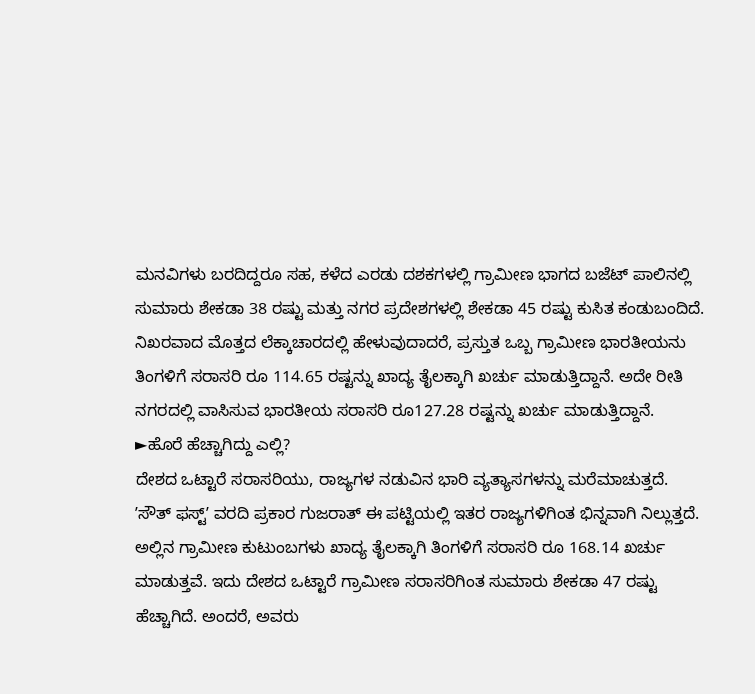ಮನವಿಗಳು ಬರದಿದ್ದರೂ ಸಹ, ಕಳೆದ ಎರಡು ದಶಕಗಳಲ್ಲಿ ಗ್ರಾಮೀಣ ಭಾಗದ ಬಜೆಟ್ ಪಾಲಿನಲ್ಲಿ ಸುಮಾರು ಶೇಕಡಾ 38 ರಷ್ಟು ಮತ್ತು ನಗರ ಪ್ರದೇಶಗಳಲ್ಲಿ ಶೇಕಡಾ 45 ರಷ್ಟು ಕುಸಿತ ಕಂಡುಬಂದಿದೆ.
ನಿಖರವಾದ ಮೊತ್ತದ ಲೆಕ್ಕಾಚಾರದಲ್ಲಿ ಹೇಳುವುದಾದರೆ, ಪ್ರಸ್ತುತ ಒಬ್ಬ ಗ್ರಾಮೀಣ ಭಾರತೀಯನು ತಿಂಗಳಿಗೆ ಸರಾಸರಿ ರೂ 114.65 ರಷ್ಟನ್ನು ಖಾದ್ಯ ತೈಲಕ್ಕಾಗಿ ಖರ್ಚು ಮಾಡುತ್ತಿದ್ದಾನೆ. ಅದೇ ರೀತಿ ನಗರದಲ್ಲಿ ವಾಸಿಸುವ ಭಾರತೀಯ ಸರಾಸರಿ ರೂ127.28 ರಷ್ಟನ್ನು ಖರ್ಚು ಮಾಡುತ್ತಿದ್ದಾನೆ.
►ಹೊರೆ ಹೆಚ್ಚಾಗಿದ್ದು ಎಲ್ಲಿ?
ದೇಶದ ಒಟ್ಟಾರೆ ಸರಾಸರಿಯು, ರಾಜ್ಯಗಳ ನಡುವಿನ ಭಾರಿ ವ್ಯತ್ಯಾಸಗಳನ್ನು ಮರೆಮಾಚುತ್ತದೆ.
ʼಸೌತ್ ಫಸ್ಟ್ʼ ವರದಿ ಪ್ರಕಾರ ಗುಜರಾತ್ ಈ ಪಟ್ಟಿಯಲ್ಲಿ ಇತರ ರಾಜ್ಯಗಳಿಗಿಂತ ಭಿನ್ನವಾಗಿ ನಿಲ್ಲುತ್ತದೆ. ಅಲ್ಲಿನ ಗ್ರಾಮೀಣ ಕುಟುಂಬಗಳು ಖಾದ್ಯ ತೈಲಕ್ಕಾಗಿ ತಿಂಗಳಿಗೆ ಸರಾಸರಿ ರೂ 168.14 ಖರ್ಚು ಮಾಡುತ್ತವೆ. ಇದು ದೇಶದ ಒಟ್ಟಾರೆ ಗ್ರಾಮೀಣ ಸರಾಸರಿಗಿಂತ ಸುಮಾರು ಶೇಕಡಾ 47 ರಷ್ಟು ಹೆಚ್ಚಾಗಿದೆ. ಅಂದರೆ, ಅವರು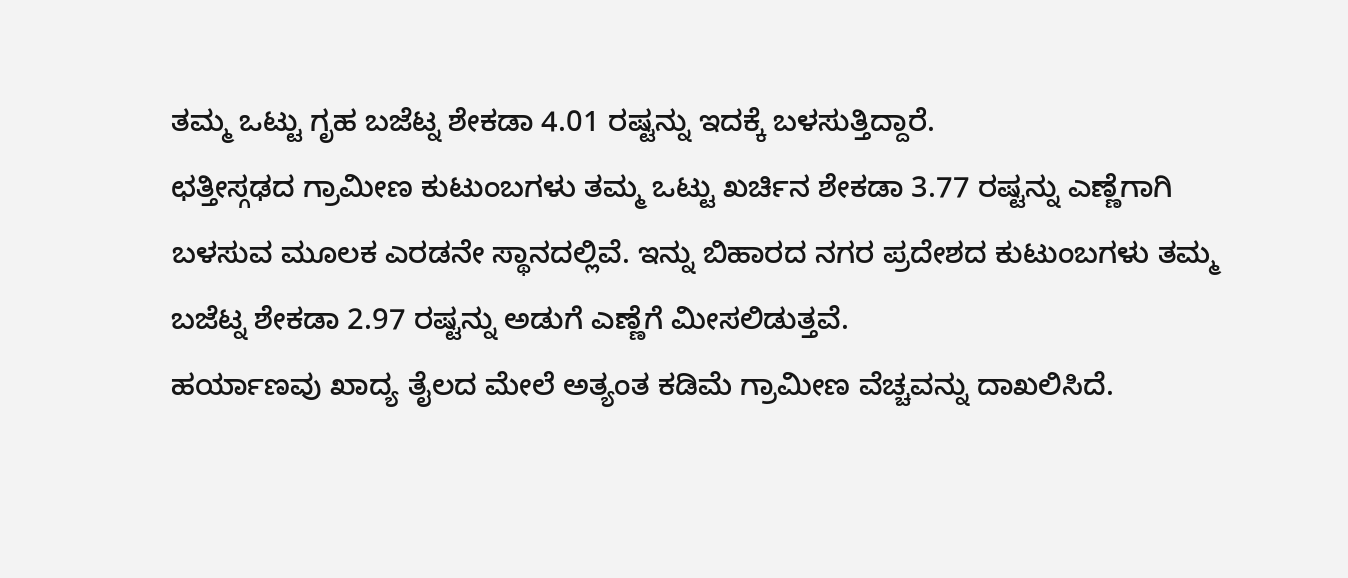ತಮ್ಮ ಒಟ್ಟು ಗೃಹ ಬಜೆಟ್ನ ಶೇಕಡಾ 4.01 ರಷ್ಟನ್ನು ಇದಕ್ಕೆ ಬಳಸುತ್ತಿದ್ದಾರೆ.
ಛತ್ತೀಸ್ಗಢದ ಗ್ರಾಮೀಣ ಕುಟುಂಬಗಳು ತಮ್ಮ ಒಟ್ಟು ಖರ್ಚಿನ ಶೇಕಡಾ 3.77 ರಷ್ಟನ್ನು ಎಣ್ಣೆಗಾಗಿ ಬಳಸುವ ಮೂಲಕ ಎರಡನೇ ಸ್ಥಾನದಲ್ಲಿವೆ. ಇನ್ನು ಬಿಹಾರದ ನಗರ ಪ್ರದೇಶದ ಕುಟುಂಬಗಳು ತಮ್ಮ ಬಜೆಟ್ನ ಶೇಕಡಾ 2.97 ರಷ್ಟನ್ನು ಅಡುಗೆ ಎಣ್ಣೆಗೆ ಮೀಸಲಿಡುತ್ತವೆ.
ಹರ್ಯಾಣವು ಖಾದ್ಯ ತೈಲದ ಮೇಲೆ ಅತ್ಯಂತ ಕಡಿಮೆ ಗ್ರಾಮೀಣ ವೆಚ್ಚವನ್ನು ದಾಖಲಿಸಿದೆ.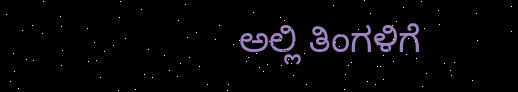ಅಲ್ಲಿ ತಿಂಗಳಿಗೆ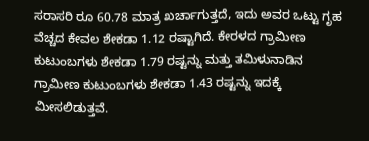ಸರಾಸರಿ ರೂ 60.78 ಮಾತ್ರ ಖರ್ಚಾಗುತ್ತದೆ, ಇದು ಅವರ ಒಟ್ಟು ಗೃಹ ವೆಚ್ಚದ ಕೇವಲ ಶೇಕಡಾ 1.12 ರಷ್ಟಾಗಿದೆ. ಕೇರಳದ ಗ್ರಾಮೀಣ ಕುಟುಂಬಗಳು ಶೇಕಡಾ 1.79 ರಷ್ಟನ್ನು ಮತ್ತು ತಮಿಳುನಾಡಿನ ಗ್ರಾಮೀಣ ಕುಟುಂಬಗಳು ಶೇಕಡಾ 1.43 ರಷ್ಟನ್ನು ಇದಕ್ಕೆ ಮೀಸಲಿಡುತ್ತವೆ.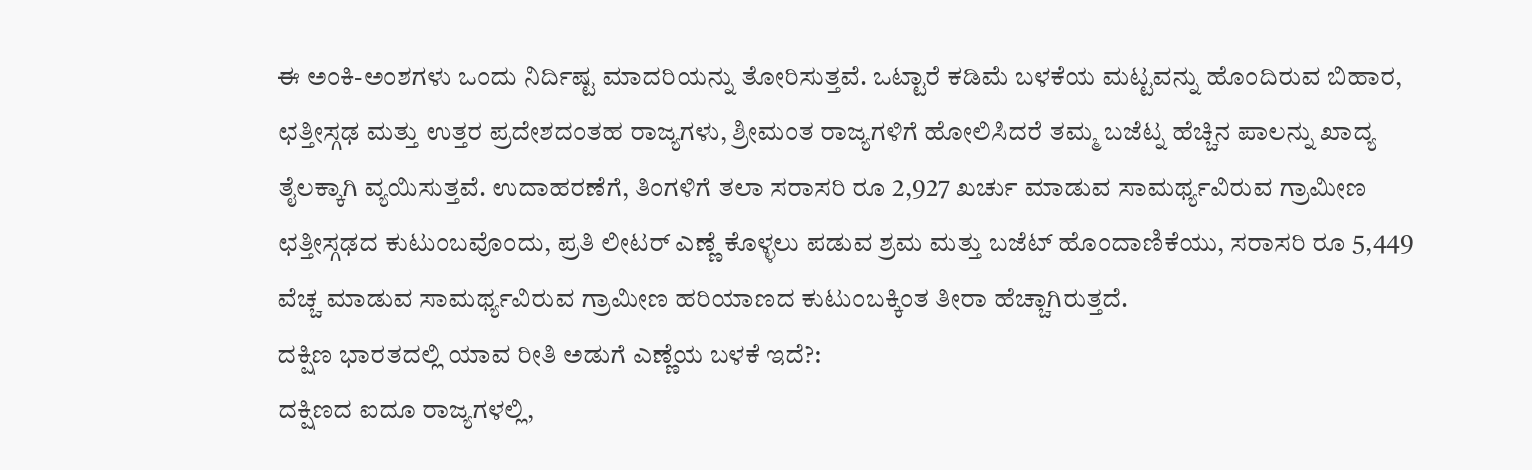ಈ ಅಂಕಿ-ಅಂಶಗಳು ಒಂದು ನಿರ್ದಿಷ್ಟ ಮಾದರಿಯನ್ನು ತೋರಿಸುತ್ತವೆ. ಒಟ್ಟಾರೆ ಕಡಿಮೆ ಬಳಕೆಯ ಮಟ್ಟವನ್ನು ಹೊಂದಿರುವ ಬಿಹಾರ, ಛತ್ತೀಸ್ಗಢ ಮತ್ತು ಉತ್ತರ ಪ್ರದೇಶದಂತಹ ರಾಜ್ಯಗಳು, ಶ್ರೀಮಂತ ರಾಜ್ಯಗಳಿಗೆ ಹೋಲಿಸಿದರೆ ತಮ್ಮ ಬಜೆಟ್ನ ಹೆಚ್ಚಿನ ಪಾಲನ್ನು ಖಾದ್ಯ ತೈಲಕ್ಕಾಗಿ ವ್ಯಯಿಸುತ್ತವೆ. ಉದಾಹರಣೆಗೆ, ತಿಂಗಳಿಗೆ ತಲಾ ಸರಾಸರಿ ರೂ 2,927 ಖರ್ಚು ಮಾಡುವ ಸಾಮರ್ಥ್ಯವಿರುವ ಗ್ರಾಮೀಣ ಛತ್ತೀಸ್ಗಢದ ಕುಟುಂಬವೊಂದು, ಪ್ರತಿ ಲೀಟರ್ ಎಣ್ಣೆ ಕೊಳ್ಳಲು ಪಡುವ ಶ್ರಮ ಮತ್ತು ಬಜೆಟ್ ಹೊಂದಾಣಿಕೆಯು, ಸರಾಸರಿ ರೂ 5,449 ವೆಚ್ಚ ಮಾಡುವ ಸಾಮರ್ಥ್ಯವಿರುವ ಗ್ರಾಮೀಣ ಹರಿಯಾಣದ ಕುಟುಂಬಕ್ಕಿಂತ ತೀರಾ ಹೆಚ್ಚಾಗಿರುತ್ತದೆ.
ದಕ್ಷಿಣ ಭಾರತದಲ್ಲಿ ಯಾವ ರೀತಿ ಅಡುಗೆ ಎಣ್ಣೆಯ ಬಳಕೆ ಇದೆ?:
ದಕ್ಷಿಣದ ಐದೂ ರಾಜ್ಯಗಳಲ್ಲಿ,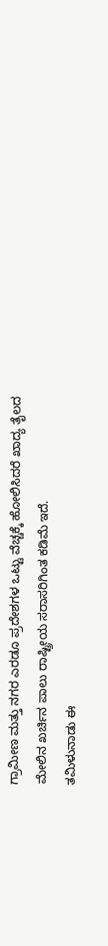ಗ್ರಾಮೀಣ ಮತ್ತು ನಗರ ಎರಡೂ ಪ್ರದೇಶಗಳ ಒಟ್ಟು ವೆಚ್ಚಕ್ಕೆ ಹೋಲಿಸಿದರೆ ಖಾದ್ಯ ತೈಲದ ಮೇಲಿನ ಖರ್ಚಿನ ಪಾಲು ರಾಷ್ಟ್ರೀಯ ಸರಾಸರಿಗಿಂತ ಕಡಿಮೆ ಇದೆ.
ತಮಿಳುನಾಡು ಈ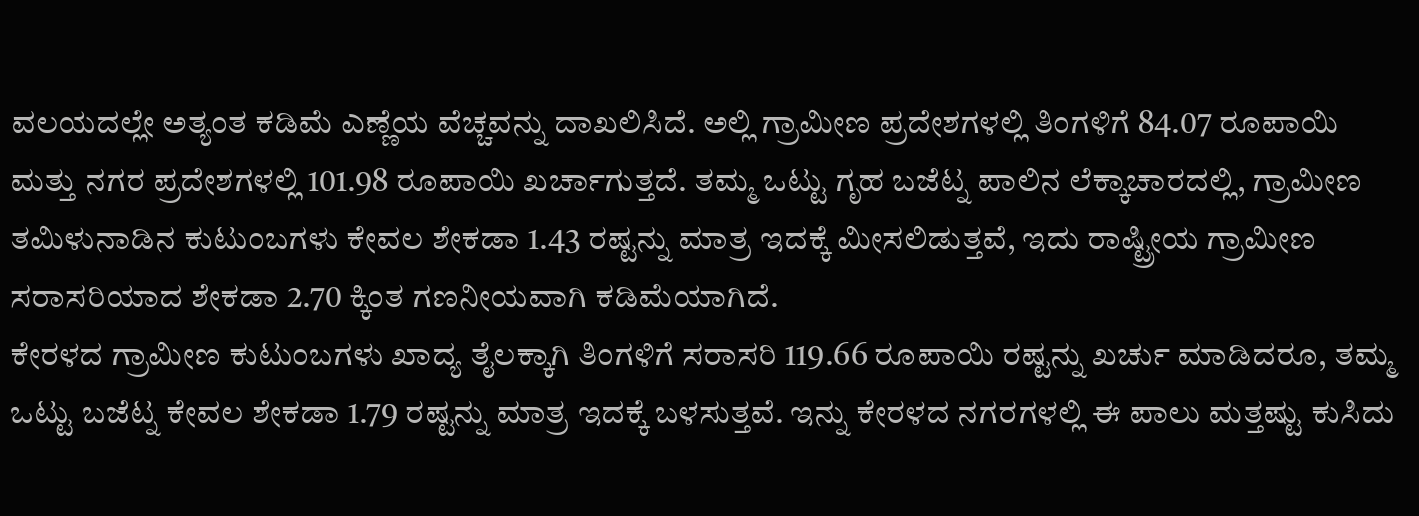ವಲಯದಲ್ಲೇ ಅತ್ಯಂತ ಕಡಿಮೆ ಎಣ್ಣೆಯ ವೆಚ್ಚವನ್ನು ದಾಖಲಿಸಿದೆ. ಅಲ್ಲಿ ಗ್ರಾಮೀಣ ಪ್ರದೇಶಗಳಲ್ಲಿ ತಿಂಗಳಿಗೆ 84.07 ರೂಪಾಯಿ ಮತ್ತು ನಗರ ಪ್ರದೇಶಗಳಲ್ಲಿ 101.98 ರೂಪಾಯಿ ಖರ್ಚಾಗುತ್ತದೆ. ತಮ್ಮ ಒಟ್ಟು ಗೃಹ ಬಜೆಟ್ನ ಪಾಲಿನ ಲೆಕ್ಕಾಚಾರದಲ್ಲಿ, ಗ್ರಾಮೀಣ ತಮಿಳುನಾಡಿನ ಕುಟುಂಬಗಳು ಕೇವಲ ಶೇಕಡಾ 1.43 ರಷ್ಟನ್ನು ಮಾತ್ರ ಇದಕ್ಕೆ ಮೀಸಲಿಡುತ್ತವೆ, ಇದು ರಾಷ್ಟ್ರೀಯ ಗ್ರಾಮೀಣ ಸರಾಸರಿಯಾದ ಶೇಕಡಾ 2.70 ಕ್ಕಿಂತ ಗಣನೀಯವಾಗಿ ಕಡಿಮೆಯಾಗಿದೆ.
ಕೇರಳದ ಗ್ರಾಮೀಣ ಕುಟುಂಬಗಳು ಖಾದ್ಯ ತೈಲಕ್ಕಾಗಿ ತಿಂಗಳಿಗೆ ಸರಾಸರಿ 119.66 ರೂಪಾಯಿ ರಷ್ಟನ್ನು ಖರ್ಚು ಮಾಡಿದರೂ, ತಮ್ಮ ಒಟ್ಟು ಬಜೆಟ್ನ ಕೇವಲ ಶೇಕಡಾ 1.79 ರಷ್ಟನ್ನು ಮಾತ್ರ ಇದಕ್ಕೆ ಬಳಸುತ್ತವೆ. ಇನ್ನು ಕೇರಳದ ನಗರಗಳಲ್ಲಿ ಈ ಪಾಲು ಮತ್ತಷ್ಟು ಕುಸಿದು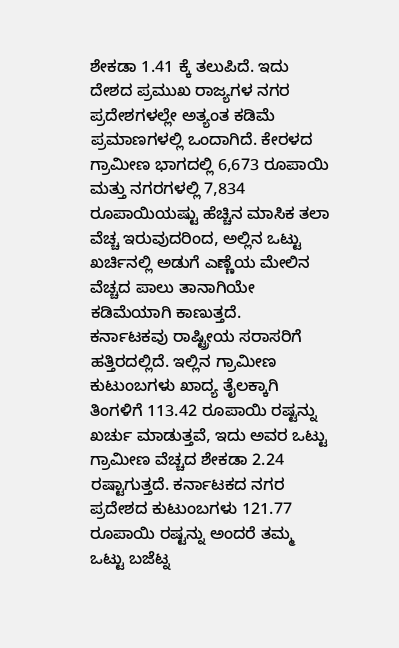ಶೇಕಡಾ 1.41 ಕ್ಕೆ ತಲುಪಿದೆ. ಇದು ದೇಶದ ಪ್ರಮುಖ ರಾಜ್ಯಗಳ ನಗರ ಪ್ರದೇಶಗಳಲ್ಲೇ ಅತ್ಯಂತ ಕಡಿಮೆ ಪ್ರಮಾಣಗಳಲ್ಲಿ ಒಂದಾಗಿದೆ. ಕೇರಳದ ಗ್ರಾಮೀಣ ಭಾಗದಲ್ಲಿ 6,673 ರೂಪಾಯಿ ಮತ್ತು ನಗರಗಳಲ್ಲಿ 7,834 ರೂಪಾಯಿಯಷ್ಟು ಹೆಚ್ಚಿನ ಮಾಸಿಕ ತಲಾ ವೆಚ್ಚ ಇರುವುದರಿಂದ, ಅಲ್ಲಿನ ಒಟ್ಟು ಖರ್ಚಿನಲ್ಲಿ ಅಡುಗೆ ಎಣ್ಣೆಯ ಮೇಲಿನ ವೆಚ್ಚದ ಪಾಲು ತಾನಾಗಿಯೇ ಕಡಿಮೆಯಾಗಿ ಕಾಣುತ್ತದೆ.
ಕರ್ನಾಟಕವು ರಾಷ್ಟ್ರೀಯ ಸರಾಸರಿಗೆ ಹತ್ತಿರದಲ್ಲಿದೆ. ಇಲ್ಲಿನ ಗ್ರಾಮೀಣ ಕುಟುಂಬಗಳು ಖಾದ್ಯ ತೈಲಕ್ಕಾಗಿ ತಿಂಗಳಿಗೆ 113.42 ರೂಪಾಯಿ ರಷ್ಟನ್ನು ಖರ್ಚು ಮಾಡುತ್ತವೆ, ಇದು ಅವರ ಒಟ್ಟು ಗ್ರಾಮೀಣ ವೆಚ್ಚದ ಶೇಕಡಾ 2.24 ರಷ್ಟಾಗುತ್ತದೆ. ಕರ್ನಾಟಕದ ನಗರ ಪ್ರದೇಶದ ಕುಟುಂಬಗಳು 121.77 ರೂಪಾಯಿ ರಷ್ಟನ್ನು ಅಂದರೆ ತಮ್ಮ ಒಟ್ಟು ಬಜೆಟ್ನ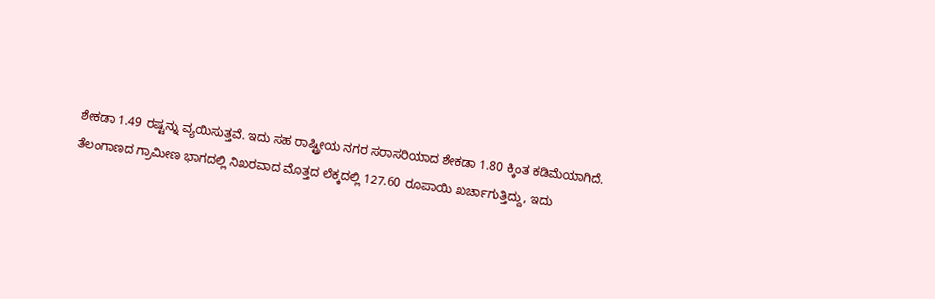ಶೇಕಡಾ 1.49 ರಷ್ಟನ್ನು ವ್ಯಯಿಸುತ್ತವೆ. ಇದು ಸಹ ರಾಷ್ಟ್ರೀಯ ನಗರ ಸರಾಸರಿಯಾದ ಶೇಕಡಾ 1.80 ಕ್ಕಿಂತ ಕಡಿಮೆಯಾಗಿದೆ.
ತೆಲಂಗಾಣದ ಗ್ರಾಮೀಣ ಭಾಗದಲ್ಲಿ ನಿಖರವಾದ ಮೊತ್ತದ ಲೆಕ್ಕದಲ್ಲಿ 127.60 ರೂಪಾಯಿ ಖರ್ಚಾಗುತ್ತಿದ್ದು, ಇದು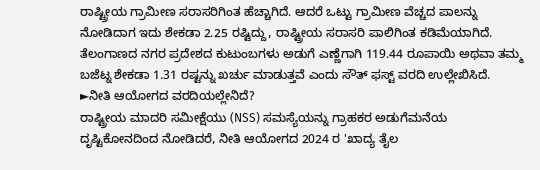ರಾಷ್ಟ್ರೀಯ ಗ್ರಾಮೀಣ ಸರಾಸರಿಗಿಂತ ಹೆಚ್ಚಾಗಿದೆ. ಆದರೆ ಒಟ್ಟು ಗ್ರಾಮೀಣ ವೆಚ್ಚದ ಪಾಲನ್ನು ನೋಡಿದಾಗ ಇದು ಶೇಕಡಾ 2.25 ರಷ್ಟಿದ್ದು, ರಾಷ್ಟ್ರೀಯ ಸರಾಸರಿ ಪಾಲಿಗಿಂತ ಕಡಿಮೆಯಾಗಿದೆ. ತೆಲಂಗಾಣದ ನಗರ ಪ್ರದೇಶದ ಕುಟುಂಬಗಳು ಅಡುಗೆ ಎಣ್ಣೆಗಾಗಿ 119.44 ರೂಪಾಯಿ ಅಥವಾ ತಮ್ಮ ಬಜೆಟ್ನ ಶೇಕಡಾ 1.31 ರಷ್ಟನ್ನು ಖರ್ಚು ಮಾಡುತ್ತವೆ ಎಂದು ಸೌತ್ ಫಸ್ಟ್ ವರದಿ ಉಲ್ಲೇಖಿಸಿದೆ.
►ನೀತಿ ಆಯೋಗದ ವರದಿಯಲ್ಲೇನಿದೆ?
ರಾಷ್ಟ್ರೀಯ ಮಾದರಿ ಸಮೀಕ್ಷೆಯು (NSS) ಸಮಸ್ಯೆಯನ್ನು ಗ್ರಾಹಕರ ಅಡುಗೆಮನೆಯ ದೃಷ್ಟಿಕೋನದಿಂದ ನೋಡಿದರೆ, ನೀತಿ ಆಯೋಗದ 2024 ರ 'ಖಾದ್ಯ ತೈಲ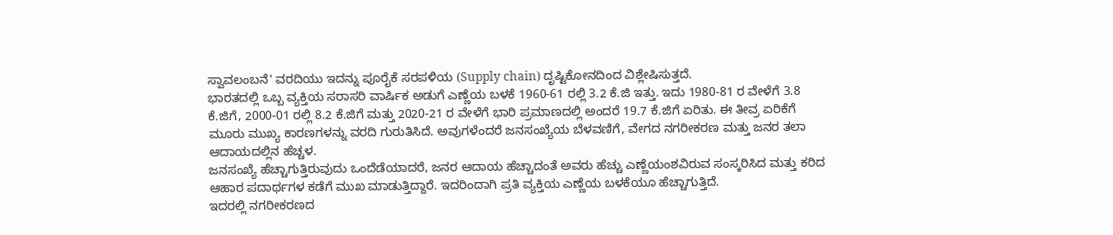ಸ್ವಾವಲಂಬನೆ' ವರದಿಯು ಇದನ್ನು ಪೂರೈಕೆ ಸರಪಳಿಯ (Supply chain) ದೃಷ್ಟಿಕೋನದಿಂದ ವಿಶ್ಲೇಷಿಸುತ್ತದೆ.
ಭಾರತದಲ್ಲಿ ಒಬ್ಬ ವ್ಯಕ್ತಿಯ ಸರಾಸರಿ ವಾರ್ಷಿಕ ಅಡುಗೆ ಎಣ್ಣೆಯ ಬಳಕೆ 1960-61 ರಲ್ಲಿ 3.2 ಕೆ.ಜಿ ಇತ್ತು. ಇದು 1980-81 ರ ವೇಳೆಗೆ 3.8 ಕೆ.ಜಿಗೆ, 2000-01 ರಲ್ಲಿ 8.2 ಕೆ.ಜಿಗೆ ಮತ್ತು 2020-21 ರ ವೇಳೆಗೆ ಭಾರಿ ಪ್ರಮಾಣದಲ್ಲಿ ಅಂದರೆ 19.7 ಕೆ.ಜಿಗೆ ಏರಿತು. ಈ ತೀವ್ರ ಏರಿಕೆಗೆ ಮೂರು ಮುಖ್ಯ ಕಾರಣಗಳನ್ನು ವರದಿ ಗುರುತಿಸಿದೆ. ಅವುಗಳೆಂದರೆ ಜನಸಂಖ್ಯೆಯ ಬೆಳವಣಿಗೆ, ವೇಗದ ನಗರೀಕರಣ ಮತ್ತು ಜನರ ತಲಾ ಆದಾಯದಲ್ಲಿನ ಹೆಚ್ಚಳ.
ಜನಸಂಖ್ಯೆ ಹೆಚ್ಚಾಗುತ್ತಿರುವುದು ಒಂದೆಡೆಯಾದರೆ, ಜನರ ಆದಾಯ ಹೆಚ್ಚಾದಂತೆ ಅವರು ಹೆಚ್ಚು ಎಣ್ಣೆಯಂಶವಿರುವ ಸಂಸ್ಕರಿಸಿದ ಮತ್ತು ಕರಿದ ಆಹಾರ ಪದಾರ್ಥಗಳ ಕಡೆಗೆ ಮುಖ ಮಾಡುತ್ತಿದ್ದಾರೆ. ಇದರಿಂದಾಗಿ ಪ್ರತಿ ವ್ಯಕ್ತಿಯ ಎಣ್ಣೆಯ ಬಳಕೆಯೂ ಹೆಚ್ಚಾಗುತ್ತಿದೆ.
ಇದರಲ್ಲಿ ನಗರೀಕರಣದ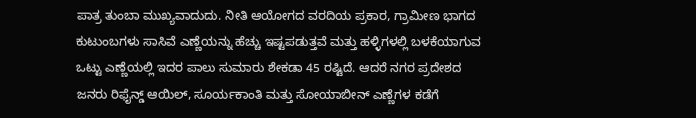ಪಾತ್ರ ತುಂಬಾ ಮುಖ್ಯವಾದುದು. ನೀತಿ ಆಯೋಗದ ವರದಿಯ ಪ್ರಕಾರ, ಗ್ರಾಮೀಣ ಭಾಗದ ಕುಟುಂಬಗಳು ಸಾಸಿವೆ ಎಣ್ಣೆಯನ್ನು ಹೆಚ್ಚು ಇಷ್ಟಪಡುತ್ತವೆ ಮತ್ತು ಹಳ್ಳಿಗಳಲ್ಲಿ ಬಳಕೆಯಾಗುವ ಒಟ್ಟು ಎಣ್ಣೆಯಲ್ಲಿ ಇದರ ಪಾಲು ಸುಮಾರು ಶೇಕಡಾ 45 ರಷ್ಟಿದೆ. ಆದರೆ ನಗರ ಪ್ರದೇಶದ ಜನರು ರಿಫೈನ್ಡ್ ಆಯಿಲ್, ಸೂರ್ಯಕಾಂತಿ ಮತ್ತು ಸೋಯಾಬೀನ್ ಎಣ್ಣೆಗಳ ಕಡೆಗೆ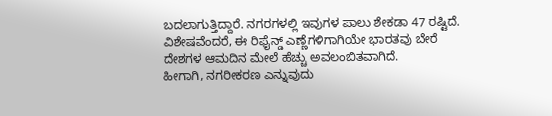ಬದಲಾಗುತ್ತಿದ್ದಾರೆ. ನಗರಗಳಲ್ಲಿ ಇವುಗಳ ಪಾಲು ಶೇಕಡಾ 47 ರಷ್ಟಿದೆ. ವಿಶೇಷವೆಂದರೆ, ಈ ರಿಫೈನ್ಡ್ ಎಣ್ಣೆಗಳಿಗಾಗಿಯೇ ಭಾರತವು ಬೇರೆ ದೇಶಗಳ ಆಮದಿನ ಮೇಲೆ ಹೆಚ್ಚು ಅವಲಂಬಿತವಾಗಿದೆ.
ಹೀಗಾಗಿ, ನಗರೀಕರಣ ಎನ್ನುವುದು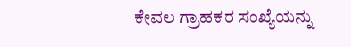ಕೇವಲ ಗ್ರಾಹಕರ ಸಂಖ್ಯೆಯನ್ನು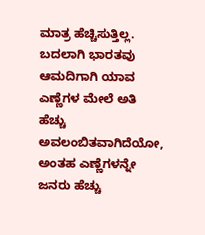ಮಾತ್ರ ಹೆಚ್ಚಿಸುತ್ತಿಲ್ಲ. ಬದಲಾಗಿ ಭಾರತವು ಆಮದಿಗಾಗಿ ಯಾವ ಎಣ್ಣೆಗಳ ಮೇಲೆ ಅತಿ ಹೆಚ್ಚು ಅವಲಂಬಿತವಾಗಿದೆಯೋ, ಅಂತಹ ಎಣ್ಣೆಗಳನ್ನೇ ಜನರು ಹೆಚ್ಚು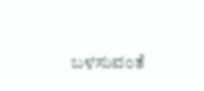ಬಳಸುವಂತೆ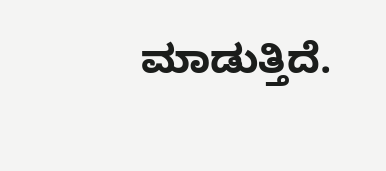ಮಾಡುತ್ತಿದೆ.